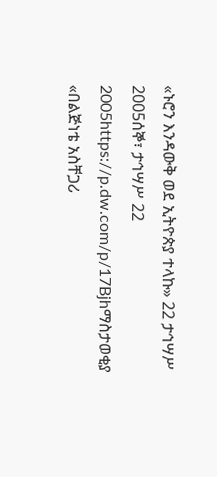«ኑሮን እንዳውቅ ወደ ኢትዮጵያ ተላኩ» 22 ታኅሣሥ 2005ሰኞ፣ ታኅሣሥ 22 2005https://p.dw.com/p/17Bjhማስታወቂያ «በልጅነቴ አስቸጋሪ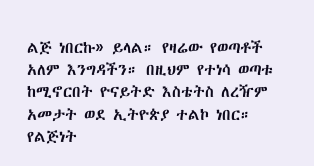ልጅ ነበርኩ» ይላል። የዛሬው የወጣቶች አለም እንግዳችን። በዚህም የተነሳ ወጣቱ ከሚኖርበት ዮናይትድ እስቴትስ ለረዥም አመታት ወደ ኢትዮጵያ ተልኮ ነበር። የልጅነት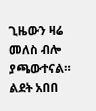ጊዜውን ዛሬ መለስ ብሎ ያጫውተናል። ልደት አበበ